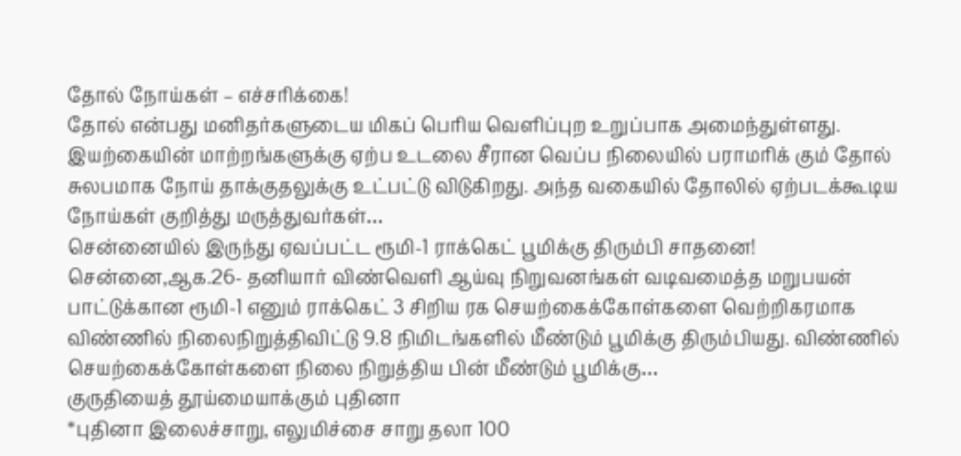தோல் நோய்கள் – எச்சரிக்கை!
தோல் என்பது மனிதர்களுடைய மிகப் பெரிய வெளிப்புற உறுப்பாக அமைந்துள்ளது. இயற்கையின் மாற்றங்களுக்கு ஏற்ப உடலை சீரான வெப்ப நிலையில் பராமரிக் கும் தோல் சுலபமாக நோய் தாக்குதலுக்கு உட்பட்டு விடுகிறது. அந்த வகையில் தோலில் ஏற்படக்கூடிய நோய்கள் குறித்து மருத்துவர்கள்…
சென்னையில் இருந்து ஏவப்பட்ட ரூமி-1 ராக்கெட் பூமிக்கு திரும்பி சாதனை!
சென்னை,ஆக.26- தனியார் விண்வெளி ஆய்வு நிறுவனங்கள் வடிவமைத்த மறுபயன் பாட்டுக்கான ரூமி-1 எனும் ராக்கெட் 3 சிறிய ரக செயற்கைக்கோள்களை வெற்றிகரமாக விண்ணில் நிலைநிறுத்திவிட்டு 9.8 நிமிடங்களில் மீண்டும் பூமிக்கு திரும்பியது. விண்ணில் செயற்கைக்கோள்களை நிலை நிறுத்திய பின் மீண்டும் பூமிக்கு…
குருதியைத் தூய்மையாக்கும் புதினா
*புதினா இலைச்சாறு, எலுமிச்சை சாறு தலா 100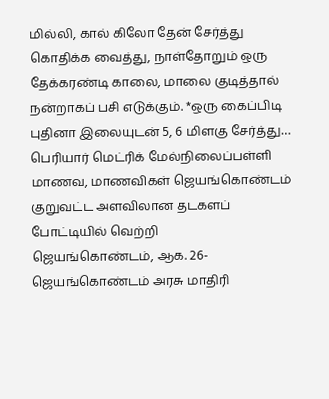மில்லி, கால் கிலோ தேன் சேர்த்து கொதிக்க வைத்து, நாள்தோறும் ஒரு தேக்கரண்டி காலை, மாலை குடித்தால் நன்றாகப் பசி எடுக்கும். *ஒரு கைப்பிடி புதினா இலையுடன் 5, 6 மிளகு சேர்த்து…
பெரியார் மெட்ரிக் மேல்நிலைப்பள்ளி மாணவ, மாணவிகள் ஜெயங்கொண்டம் குறுவட்ட அளவிலான தடகளப் போட்டியில் வெற்றி
ஜெயங்கொண்டம், ஆக. 26- ஜெயங்கொண்டம் அரசு மாதிரி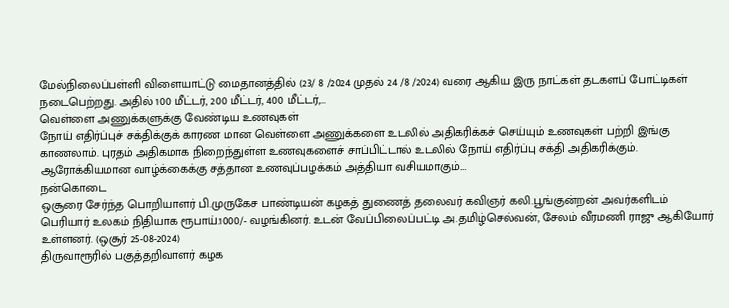மேல்நிலைப்பள்ளி விளையாட்டு மைதானத்தில் (23/ 8 /2024 முதல் 24 /8 /2024) வரை ஆகிய இரு நாட்கள் தடகளப் போட்டிகள் நடைபெற்றது. அதில் 100 மீட்டர், 200 மீட்டர், 400 மீட்டர்,…
வெள்ளை அணுக்களுக்கு வேண்டிய உணவுகள்
நோய் எதிர்ப்புச் சக்திக்குக் காரண மான வெள்ளை அணுக்களை உடலில் அதிகரிக்கச் செய்யும் உணவுகள் பற்றி இங்கு காணலாம். புரதம் அதிகமாக நிறைந்துள்ள உணவுகளைச் சாப்பிட்டால் உடலில் நோய் எதிர்ப்பு சக்தி அதிகரிக்கும். ஆரோக்கியமான வாழ்க்கைக்கு சத்தான உணவுப்பழக்கம் அத்தியா வசியமாகும்.…
நன்கொடை
ஒசூரை சேர்ந்த பொறியாளர் பி.முருகேச பாண்டியன் கழகத் துணைத் தலைவர் கவிஞர் கலி.பூங்குன்றன் அவர்களிடம் பெரியார் உலகம் நிதியாக ரூபாய்.1000/- வழங்கினர். உடன் வேப்பிலைப்பட்டி அ.தமிழ்செல்வன், சேலம் வீரமணி ராஜு ஆகியோர் உள்ளனர். (ஒசூர் 25-08-2024)
திருவாரூரில் பகுத்தறிவாளர் கழக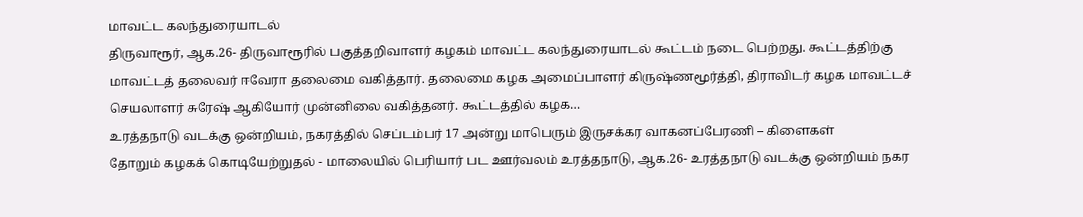மாவட்ட கலந்துரையாடல்
திருவாரூர், ஆக.26- திருவாரூரில் பகுத்தறிவாளர் கழகம் மாவட்ட கலந்துரையாடல் கூட்டம் நடை பெற்றது. கூட்டத்திற்கு மாவட்டத் தலைவர் ஈவேரா தலைமை வகித்தார். தலைமை கழக அமைப்பாளர் கிருஷ்ணமூர்த்தி, திராவிடர் கழக மாவட்டச் செயலாளர் சுரேஷ் ஆகியோர் முன்னிலை வகித்தனர். கூட்டத்தில் கழக…
உரத்தநாடு வடக்கு ஒன்றியம், நகரத்தில் செப்டம்பர் 17 அன்று மாபெரும் இருசக்கர வாகனப்பேரணி – கிளைகள்
தோறும் கழகக் கொடியேற்றுதல் - மாலையில் பெரியார் பட ஊர்வலம் உரத்தநாடு, ஆக.26- உரத்தநாடு வடக்கு ஒன்றியம் நகர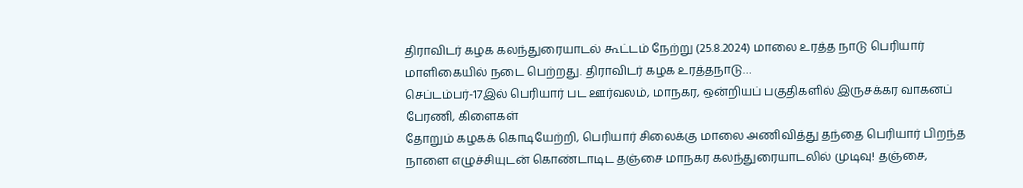திராவிடர் கழக கலந்துரையாடல் கூட்டம் நேற்று (25.8.2024) மாலை உரத்த நாடு பெரியார் மாளிகையில் நடை பெற்றது. திராவிடர் கழக உரத்தநாடு…
செப்டம்பர்-17இல் பெரியார் பட ஊர்வலம், மாநகர, ஒன்றியப் பகுதிகளில் இருசக்கர வாகனப் பேரணி, கிளைகள்
தோறும் கழகக் கொடியேற்றி, பெரியார் சிலைக்கு மாலை அணிவித்து தந்தை பெரியார் பிறந்த நாளை எழுச்சியுடன் கொண்டாடிட தஞ்சை மாநகர கலந்துரையாடலில் முடிவு! தஞ்சை,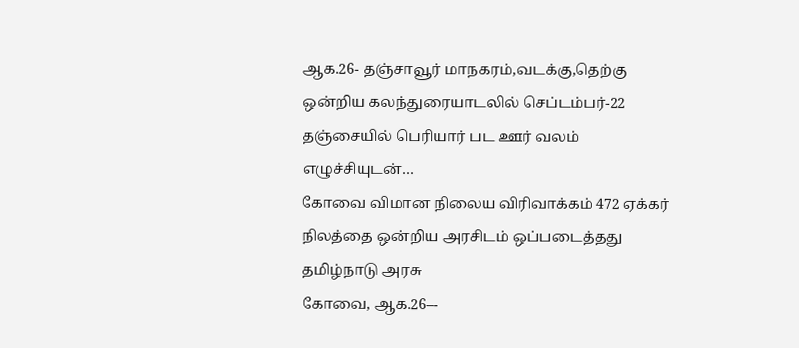ஆக.26- தஞ்சாவூர் மாநகரம்,வடக்கு,தெற்கு ஒன்றிய கலந்துரையாடலில் செப்டம்பர்-22 தஞ்சையில் பெரியார் பட ஊர் வலம் எழுச்சியுடன்…
கோவை விமான நிலைய விரிவாக்கம் 472 ஏக்கர் நிலத்தை ஒன்றிய அரசிடம் ஒப்படைத்தது தமிழ்நாடு அரசு
கோவை, ஆக.26–-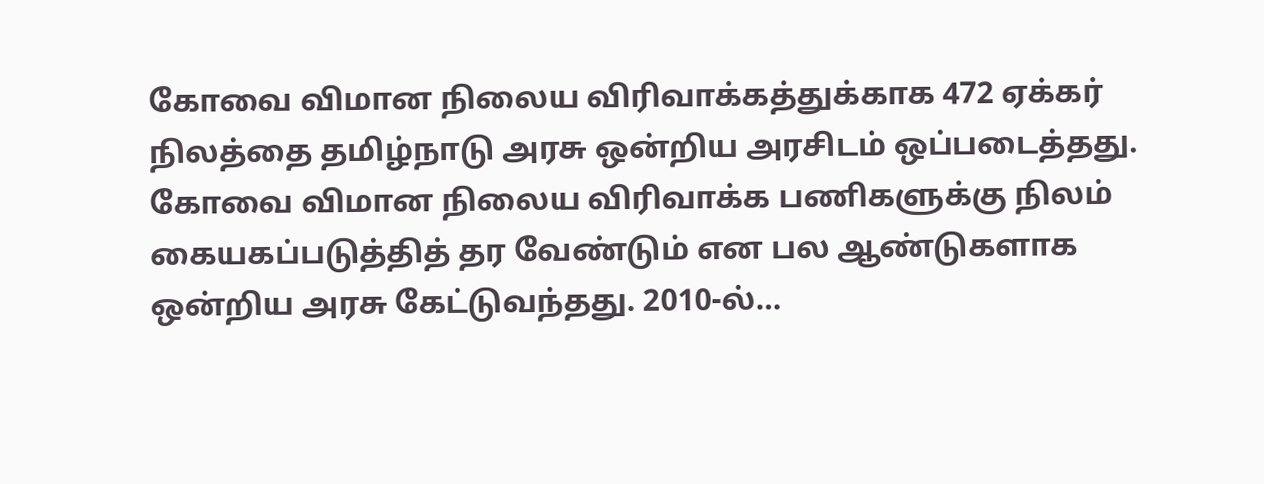கோவை விமான நிலைய விரிவாக்கத்துக்காக 472 ஏக்கர் நிலத்தை தமிழ்நாடு அரசு ஒன்றிய அரசிடம் ஒப்படைத்தது. கோவை விமான நிலைய விரிவாக்க பணிகளுக்கு நிலம் கையகப்படுத்தித் தர வேண்டும் என பல ஆண்டுகளாக ஒன்றிய அரசு கேட்டுவந்தது. 2010-ல்…